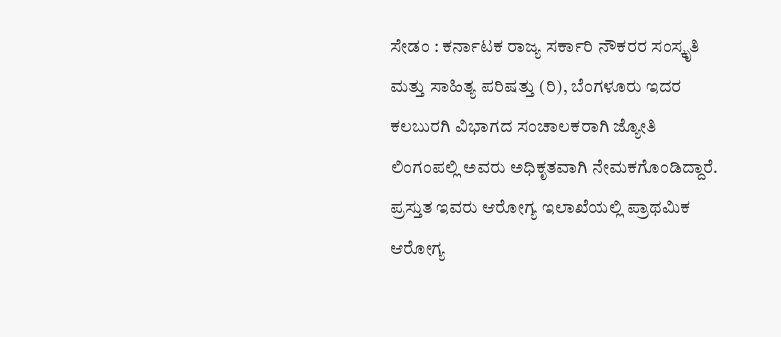ಸೇಡಂ : ಕರ್ನಾಟಕ ರಾಜ್ಯ ಸರ್ಕಾರಿ ನೌಕರರ ಸಂಸ್ಕೃತಿ ಮತ್ತು ಸಾಹಿತ್ಯ ಪರಿಷತ್ತು (ರಿ), ಬೆಂಗಳೂರು ಇದರ ಕಲಬುರಗಿ ವಿಭಾಗದ ಸಂಚಾಲಕರಾಗಿ ಜ್ಯೋತಿ ಲಿಂಗಂಪಲ್ಲಿ ಅವರು ಅಧಿಕೃತವಾಗಿ ನೇಮಕಗೊಂಡಿದ್ದಾರೆ. ಪ್ರಸ್ತುತ ಇವರು ಆರೋಗ್ಯ ಇಲಾಖೆಯಲ್ಲಿ ಪ್ರಾಥಮಿಕ ಆರೋಗ್ಯ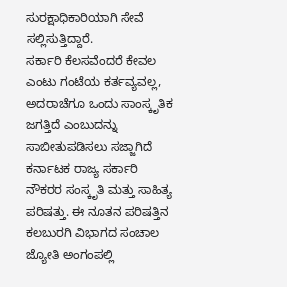ಸುರಕ್ಷಾಧಿಕಾರಿಯಾಗಿ ಸೇವೆ ಸಲ್ಲಿಸುತ್ತಿದ್ದಾರೆ.
ಸರ್ಕಾರಿ ಕೆಲಸವೆಂದರೆ ಕೇವಲ ಎಂಟು ಗಂಟೆಯ ಕರ್ತವ್ಯವಲ್ಲ, ಅದರಾಚೆಗೂ ಒಂದು ಸಾಂಸ್ಕೃತಿಕ ಜಗತ್ತಿದೆ ಎಂಬುದನ್ನು ಸಾಬೀತುಪಡಿಸಲು ಸಜ್ಜಾಗಿದೆ ಕರ್ನಾಟಕ ರಾಜ್ಯ ಸರ್ಕಾರಿ ನೌಕರರ ಸಂಸ್ಕೃತಿ ಮತ್ತು ಸಾಹಿತ್ಯ ಪರಿಷತ್ತು. ಈ ನೂತನ ಪರಿಷತ್ತಿನ ಕಲಬುರಗಿ ವಿಭಾಗದ ಸಂಚಾಲ ಜ್ಯೋತಿ ಅಂಗಂಪಲ್ಲಿ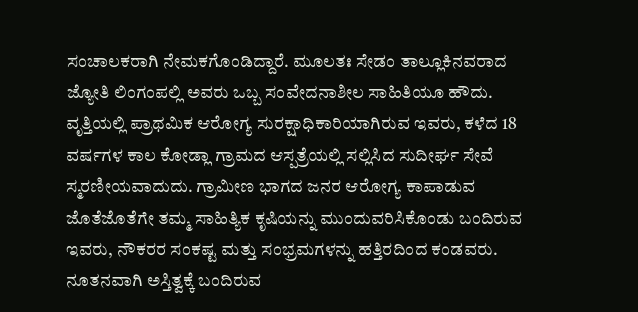ಸಂಚಾಲಕರಾಗಿ ನೇಮಕಗೊಂಡಿದ್ದಾರೆ. ಮೂಲತಃ ಸೇಡಂ ತಾಲ್ಲೂಕಿನವರಾದ ಜ್ಯೋತಿ ಲಿಂಗಂಪಲ್ಲಿ ಅವರು ಒಬ್ಬ ಸಂವೇದನಾಶೀಲ ಸಾಹಿತಿಯೂ ಹೌದು. ವೃತ್ತಿಯಲ್ಲಿ ಪ್ರಾಥಮಿಕ ಆರೋಗ್ಯ ಸುರಕ್ಷಾಧಿಕಾರಿಯಾಗಿರುವ ಇವರು, ಕಳೆದ 18 ವರ್ಷಗಳ ಕಾಲ ಕೋಡ್ಲಾ ಗ್ರಾಮದ ಆಸ್ಪತ್ರೆಯಲ್ಲಿ ಸಲ್ಲಿಸಿದ ಸುದೀರ್ಘ ಸೇವೆ ಸ್ಮರಣೀಯವಾದುದು. ಗ್ರಾಮೀಣ ಭಾಗದ ಜನರ ಆರೋಗ್ಯ ಕಾಪಾಡುವ ಜೊತೆಜೊತೆಗೇ ತಮ್ಮ ಸಾಹಿತ್ಯಿಕ ಕೃಷಿಯನ್ನು ಮುಂದುವರಿಸಿಕೊಂಡು ಬಂದಿರುವ ಇವರು, ನೌಕರರ ಸಂಕಷ್ಟ ಮತ್ತು ಸಂಭ್ರಮಗಳನ್ನು ಹತ್ತಿರದಿಂದ ಕಂಡವರು.
ನೂತನವಾಗಿ ಅಸ್ತಿತ್ವಕ್ಕೆ ಬಂದಿರುವ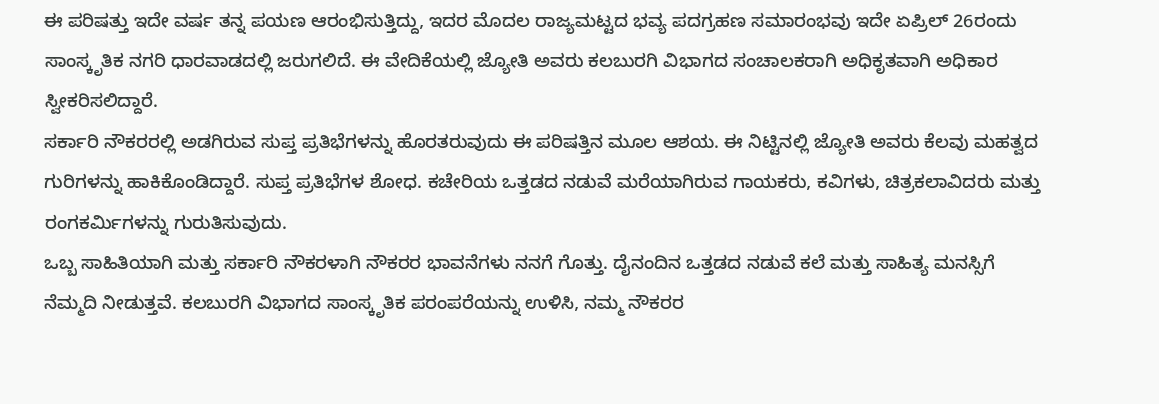ಈ ಪರಿಷತ್ತು ಇದೇ ವರ್ಷ ತನ್ನ ಪಯಣ ಆರಂಭಿಸುತ್ತಿದ್ದು, ಇದರ ಮೊದಲ ರಾಜ್ಯಮಟ್ಟದ ಭವ್ಯ ಪದಗ್ರಹಣ ಸಮಾರಂಭವು ಇದೇ ಏಪ್ರಿಲ್ 26ರಂದು ಸಾಂಸ್ಕೃತಿಕ ನಗರಿ ಧಾರವಾಡದಲ್ಲಿ ಜರುಗಲಿದೆ. ಈ ವೇದಿಕೆಯಲ್ಲಿ ಜ್ಯೋತಿ ಅವರು ಕಲಬುರಗಿ ವಿಭಾಗದ ಸಂಚಾಲಕರಾಗಿ ಅಧಿಕೃತವಾಗಿ ಅಧಿಕಾರ ಸ್ವೀಕರಿಸಲಿದ್ದಾರೆ.
ಸರ್ಕಾರಿ ನೌಕರರಲ್ಲಿ ಅಡಗಿರುವ ಸುಪ್ತ ಪ್ರತಿಭೆಗಳನ್ನು ಹೊರತರುವುದು ಈ ಪರಿಷತ್ತಿನ ಮೂಲ ಆಶಯ. ಈ ನಿಟ್ಟಿನಲ್ಲಿ ಜ್ಯೋತಿ ಅವರು ಕೆಲವು ಮಹತ್ವದ ಗುರಿಗಳನ್ನು ಹಾಕಿಕೊಂಡಿದ್ದಾರೆ. ಸುಪ್ತ ಪ್ರತಿಭೆಗಳ ಶೋಧ. ಕಚೇರಿಯ ಒತ್ತಡದ ನಡುವೆ ಮರೆಯಾಗಿರುವ ಗಾಯಕರು, ಕವಿಗಳು, ಚಿತ್ರಕಲಾವಿದರು ಮತ್ತು ರಂಗಕರ್ಮಿಗಳನ್ನು ಗುರುತಿಸುವುದು.
ಒಬ್ಬ ಸಾಹಿತಿಯಾಗಿ ಮತ್ತು ಸರ್ಕಾರಿ ನೌಕರಳಾಗಿ ನೌಕರರ ಭಾವನೆಗಳು ನನಗೆ ಗೊತ್ತು. ದೈನಂದಿನ ಒತ್ತಡದ ನಡುವೆ ಕಲೆ ಮತ್ತು ಸಾಹಿತ್ಯ ಮನಸ್ಸಿಗೆ ನೆಮ್ಮದಿ ನೀಡುತ್ತವೆ. ಕಲಬುರಗಿ ವಿಭಾಗದ ಸಾಂಸ್ಕೃತಿಕ ಪರಂಪರೆಯನ್ನು ಉಳಿಸಿ, ನಮ್ಮ ನೌಕರರ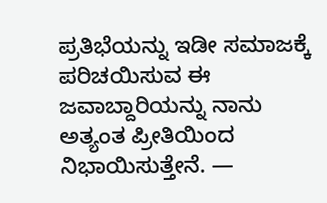ಪ್ರತಿಭೆಯನ್ನು ಇಡೀ ಸಮಾಜಕ್ಕೆ ಪರಿಚಯಿಸುವ ಈ ಜವಾಬ್ದಾರಿಯನ್ನು ನಾನು ಅತ್ಯಂತ ಪ್ರೀತಿಯಿಂದ ನಿಭಾಯಿಸುತ್ತೇನೆ. —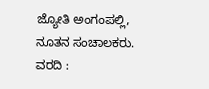ಜ್ಯೋತಿ ಅಂಗಂಪಲ್ಲಿ, ನೂತನ ಸಂಚಾಲಕರು.
ವರದಿ :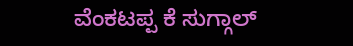ವೆಂಕಟಪ್ಪ ಕೆ ಸುಗ್ಗಾಲ್